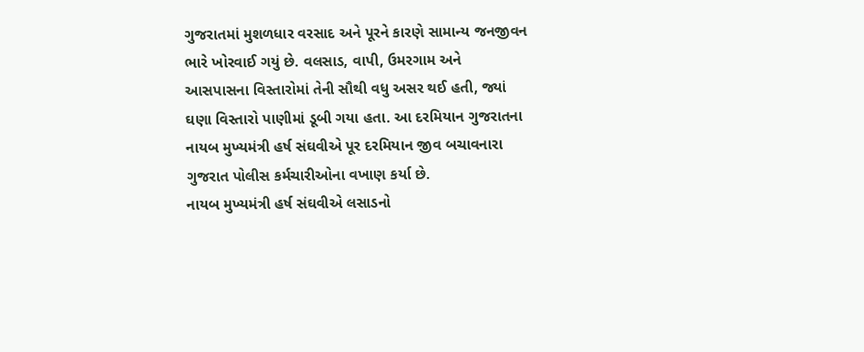ગુજરાતમાં મુશળધાર વરસાદ અને પૂરને કારણે સામાન્ય જનજીવન ભારે ખોરવાઈ ગયું છે. વલસાડ, વાપી, ઉમરગામ અને આસપાસના વિસ્તારોમાં તેની સૌથી વધુ અસર થઈ હતી, જ્યાં ઘણા વિસ્તારો પાણીમાં ડૂબી ગયા હતા. આ દરમિયાન ગુજરાતના નાયબ મુખ્યમંત્રી હર્ષ સંઘવીએ પૂર દરમિયાન જીવ બચાવનારા ગુજરાત પોલીસ કર્મચારીઓના વખાણ કર્યા છે.
નાયબ મુખ્યમંત્રી હર્ષ સંઘવીએ લસાડનો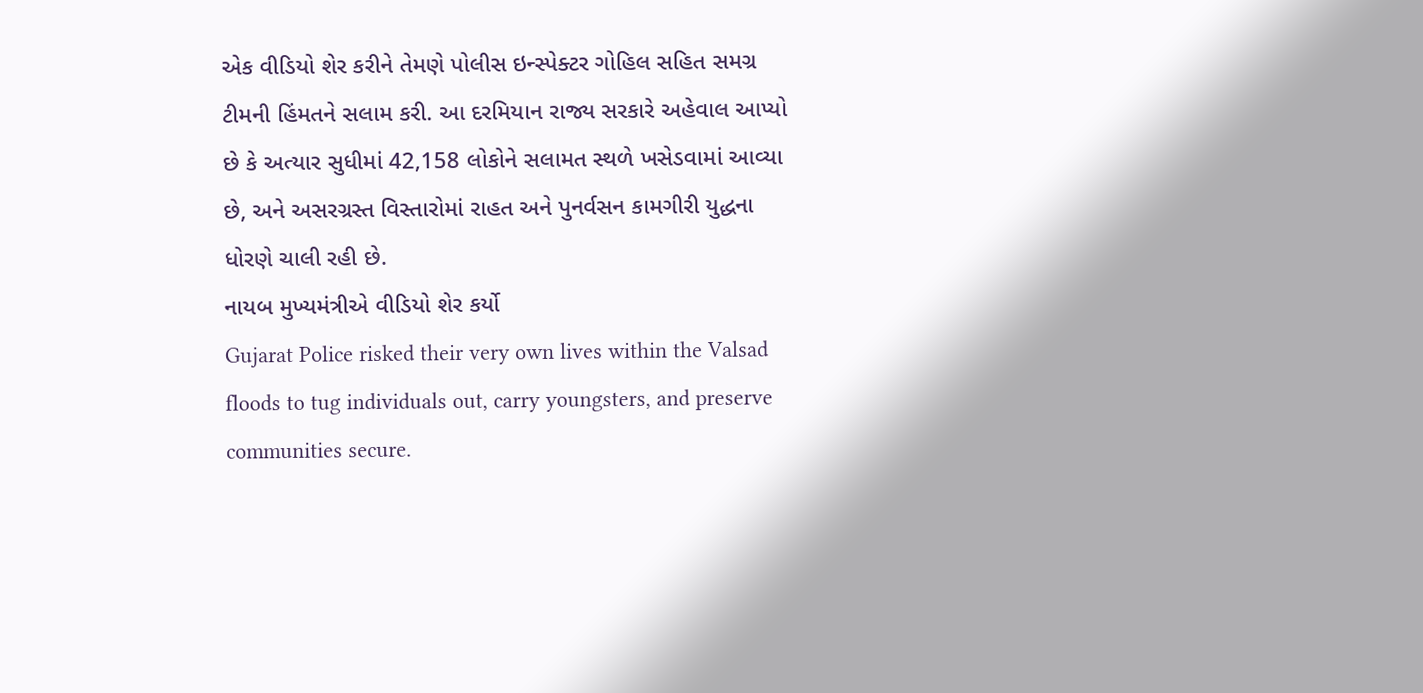એક વીડિયો શેર કરીને તેમણે પોલીસ ઇન્સ્પેક્ટર ગોહિલ સહિત સમગ્ર ટીમની હિંમતને સલામ કરી. આ દરમિયાન રાજ્ય સરકારે અહેવાલ આપ્યો છે કે અત્યાર સુધીમાં 42,158 લોકોને સલામત સ્થળે ખસેડવામાં આવ્યા છે, અને અસરગ્રસ્ત વિસ્તારોમાં રાહત અને પુનર્વસન કામગીરી યુદ્ધના ધોરણે ચાલી રહી છે.
નાયબ મુખ્યમંત્રીએ વીડિયો શેર કર્યો
Gujarat Police risked their very own lives within the Valsad floods to tug individuals out, carry youngsters, and preserve communities secure.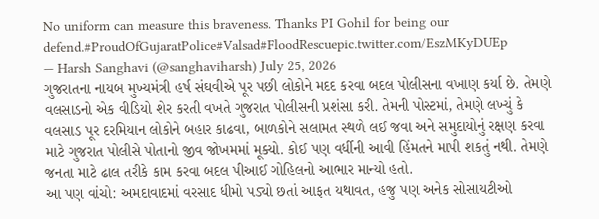No uniform can measure this braveness. Thanks PI Gohil for being our defend.#ProudOfGujaratPolice#Valsad#FloodRescuepic.twitter.com/EszMKyDUEp
— Harsh Sanghavi (@sanghaviharsh) July 25, 2026
ગુજરાતના નાયબ મુખ્યમંત્રી હર્ષ સંઘવીએ પૂર પછી લોકોને મદદ કરવા બદલ પોલીસના વખાણ કર્યા છે. તેમણે વલસાડનો એક વીડિયો શેર કરતી વખતે ગુજરાત પોલીસની પ્રશંસા કરી. તેમની પોસ્ટમાં, તેમણે લખ્યું કે વલસાડ પૂર દરમિયાન લોકોને બહાર કાઢવા, બાળકોને સલામત સ્થળે લઈ જવા અને સમુદાયોનું રક્ષણ કરવા માટે ગુજરાત પોલીસે પોતાનો જીવ જોખમમાં મૂક્યો. કોઈ પણ વર્ધીની આવી હિંમતને માપી શકતું નથી. તેમણે જનતા માટે ઢાલ તરીકે કામ કરવા બદલ પીઆઈ ગોહિલનો આભાર માન્યો હતો.
આ પણ વાંચો: અમદાવાદમાં વરસાદ ધીમો પડ્યો છતાં આફત યથાવત, હજુ પણ અનેક સોસાયટીઓ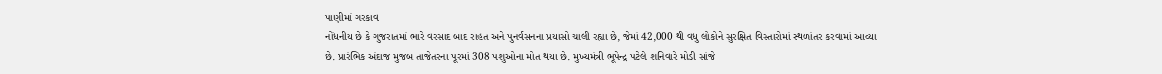પાણીમાં ગરકાવ
નોંધનીય છે કે ગુજરાતમાં ભારે વરસાદ બાદ રાહત અને પુનર્વસનના પ્રયાસો ચાલી રહ્યા છે, જેમાં 42,000 થી વધુ લોકોને સુરક્ષિત વિસ્તારોમાં સ્થળાંતર કરવામાં આવ્યા છે. પ્રારંભિક અંદાજ મુજબ તાજેતરના પૂરમાં 308 પશુઓના મોત થયા છે. મુખ્યમંત્રી ભૂપેન્દ્ર પટેલે શનિવારે મોડી સાંજે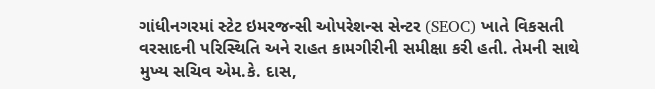ગાંધીનગરમાં સ્ટેટ ઇમરજન્સી ઓપરેશન્સ સેન્ટર (SEOC) ખાતે વિકસતી વરસાદની પરિસ્થિતિ અને રાહત કામગીરીની સમીક્ષા કરી હતી. તેમની સાથે મુખ્ય સચિવ એમ.કે. દાસ,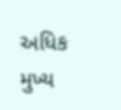અધિક મુખ્ય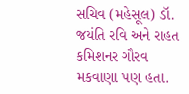સચિવ (મહેસૂલ) ડૉ. જયંતિ રવિ અને રાહત કમિશનર ગૌરવ મકવાણા પણ હતા.